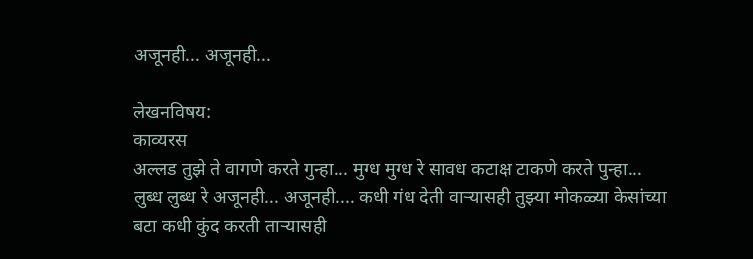अजूनही... अजूनही...

लेखनविषय:
काव्यरस
अल्लड तुझे ते वागणे करते गुन्हा... मुग्ध मुग्ध रे सावध कटाक्ष टाकणे करते पुन्हा... लुब्ध लुब्ध रे अजूनही... अजूनही.... कधी गंध देती वार्‍यासही तुझ्या मोकळ्या केसांच्या बटा कधी कुंद करती तार्‍यासही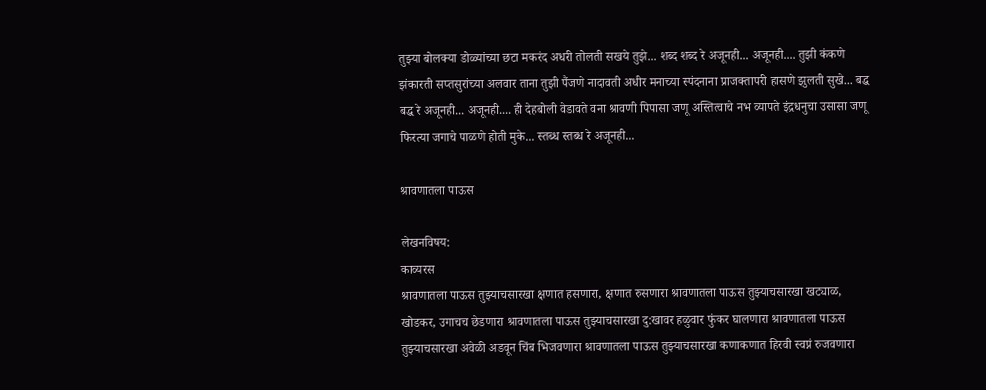तुझ्या बोलक्या डोळ्यांच्या छटा मकरंद अधरी तोलती सखये तुझे... शब्द शब्द रे अजूनही... अजूनही.... तुझी कंकणे झंकारती सप्तसुरांच्या अलवार ताना तुझी पैंजणे नादावती अधीर मनाच्या स्पंदनाना प्राजक्तापरी हासणे झुलती सुखे... बद्ध बद्ध रे अजूनही... अजूनही.... ही देहबोली वेडावते वना श्रावणी पिपासा जणू अस्तित्वाचे नभ व्यापते इंद्रधनुचा उसासा जणू फिरत्या जगाचे पाळणे होती मुके... स्तब्ध स्तब्ध रे अजूनही...

श्रावणातला पाऊस

लेखनविषय:
काव्यरस
श्रावणातला पाऊस तुझ्याचसारखा क्षणात हसणारा, क्षणात रुसणारा श्रावणातला पाऊस तुझ्याचसारखा खट्याळ, खोडकर, उगाचच छेडणारा श्रावणातला पाऊस तुझ्याचसारखा दु:खावर हळुवार फुंकर घालणारा श्रावणातला पाऊस तुझ्याचसारखा अवेळी अडवून चिंब भिजवणारा श्रावणातला पाऊस तुझ्याचसारखा कणाकणात हिरवी स्वप्नं रुजवणारा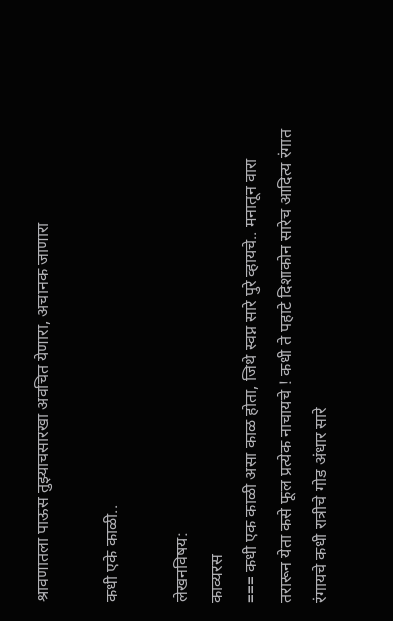श्रावणातला पाऊस तुझ्याचसारखा अवचित येणारा, अचानक जाणारा

कधी एके काळी..

लेखनविषय:
काव्यरस
=== कधी एक काळी असा काळ होता, जिथे स्वप्न सारे पुरे व्हायचे.. मनातून वारा तरारून येता कसे फूल प्रत्येक नाचायचे ! कधी ते पहाटे दिशाकोन सारेच आदित्य रंगात रंगायचे कधी रात्रीचे गोड अंधार सारे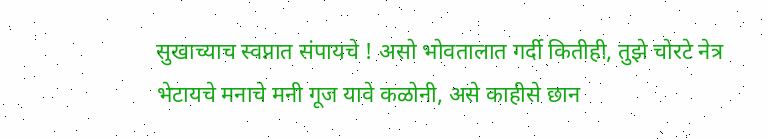सुखाच्याच स्वप्नात संपायचे ! असो भोवतालात गर्दी कितीही, तुझे चोरटे नेत्र भेटायचे मनाचे मनी गूज यावे कळोनी, असे काहीसे छान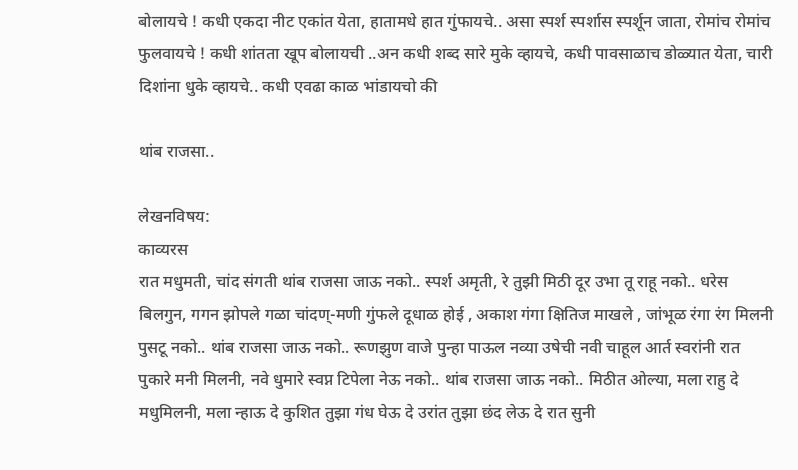बोलायचे ! कधी एकदा नीट एकांत येता, हातामधे हात गुंफायचे.. असा स्पर्श स्पर्शास स्पर्शून जाता, रोमांच रोमांच फुलवायचे ! कधी शांतता खूप बोलायची ..अन कधी शब्द सारे मुके व्हायचे, कधी पावसाळाच डोळ्यात येता, चारी दिशांना धुके व्हायचे.. कधी एवढा काळ भांडायचो की

थांब राजसा..

लेखनविषय:
काव्यरस
रात मधुमती, चांद संगती थांब राजसा जाऊ नको.. स्पर्श अमृती, रे तुझी मिठी दूर उभा तू राहू नको.. धरेस बिलगुन, गगन झोपले गळा चांदण्-मणी गुंफले दूधाळ होई , अकाश गंगा क्षितिज माखले , जांभूळ रंगा रंग मिलनी पुसटू नको.. थांब राजसा जाऊ नको.. रूणझुण वाजे पुन्हा पाऊल नव्या उषेची नवी चाहूल आर्त स्वरांनी रात पुकारे मनी मिलनी, नवे धुमारे स्वप्न टिपेला नेऊ नको.. थांब राजसा जाऊ नको.. मिठीत ओल्या, मला राहु दे मधुमिलनी, मला न्हाऊ दे कुशित तुझा गंध घेऊ दे उरांत तुझा छंद लेऊ दे रात सुनी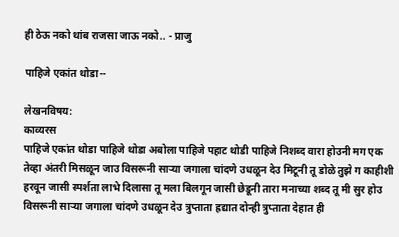ही ठेऊ नको थांब राजसा जाऊ नको.. - प्राजु

पाहिजे एकांत थोडा--

लेखनविषय:
काव्यरस
पाहिजे एकांत थोडा पाहिजे थोडा अबोला पाहिजे पहाट थोडी पाहिजे निशब्द वारा होउनी मग एक तेव्हा अंतरी मिसळून जाउ विसरूनी सार्‍या जगाला चांदणे उधळून देउ मिटूनी तू डोळे तुझे ग काहीशी हरवून जासी स्पर्शता लाभे दिलासा तू मला बिलगून जासी छेडूनी तारा मनाच्या शब्द तू मी सुर होउ विसरूनी सार्‍या जगाला चांदणे उधळून देउ त्रुप्ताता ह्रद्यात दोन्ही त्रुप्ताता देहात ही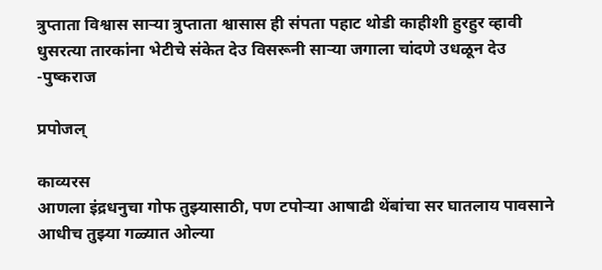त्रुप्ताता विश्वास सार्‍या त्रुप्ताता श्वासास ही संपता पहाट थोडी काहीशी हुरहुर व्हावी धुसरत्या तारकांना भेटीचे संकेत देउ विसरूनी सार्‍या जगाला चांदणे उधळून देउ -पुष्कराज

प्रपोजल्

काव्यरस
आणला इंद्रधनुचा गोफ तुझ्यासाठी, पण टपोर्‍या आषाढी थेंबांचा सर घातलाय पावसाने आधीच तुझ्या गळ्यात ओल्या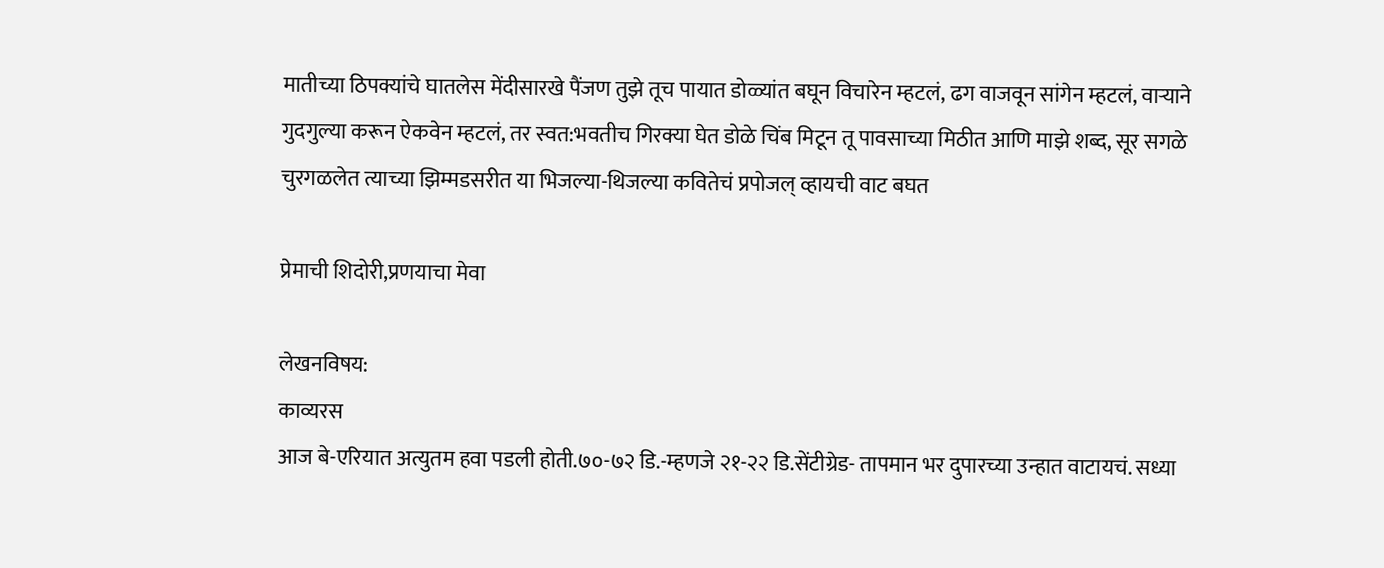मातीच्या ठिपक्यांचे घातलेस मेंदीसारखे पैंजण तुझे तूच पायात डोळ्यांत बघून विचारेन म्हटलं, ढग वाजवून सांगेन म्हटलं, वार्‍याने गुदगुल्या करून ऐकवेन म्हटलं, तर स्वत:भवतीच गिरक्या घेत डोळे चिंब मिटून तू पावसाच्या मिठीत आणि माझे शब्द, सूर सगळे चुरगळलेत त्याच्या झिम्मडसरीत या भिजल्या-थिजल्या कवितेचं प्रपोजल् व्हायची वाट बघत

प्रेमाची शिदोरी,प्रणयाचा मेवा

लेखनविषय:
काव्यरस
आज बे-एरियात अत्युतम हवा पडली होती.७०-७२ डि.-म्हणजे २१-२२ डि.सेंटीग्रेड- तापमान भर दुपारच्या उन्हात वाटायचं. सध्या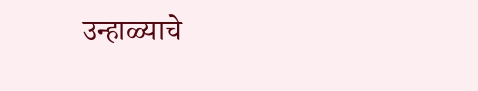उन्हाळ्याचे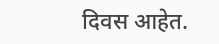दिवस आहेत.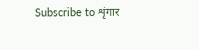Subscribe to शृंगार